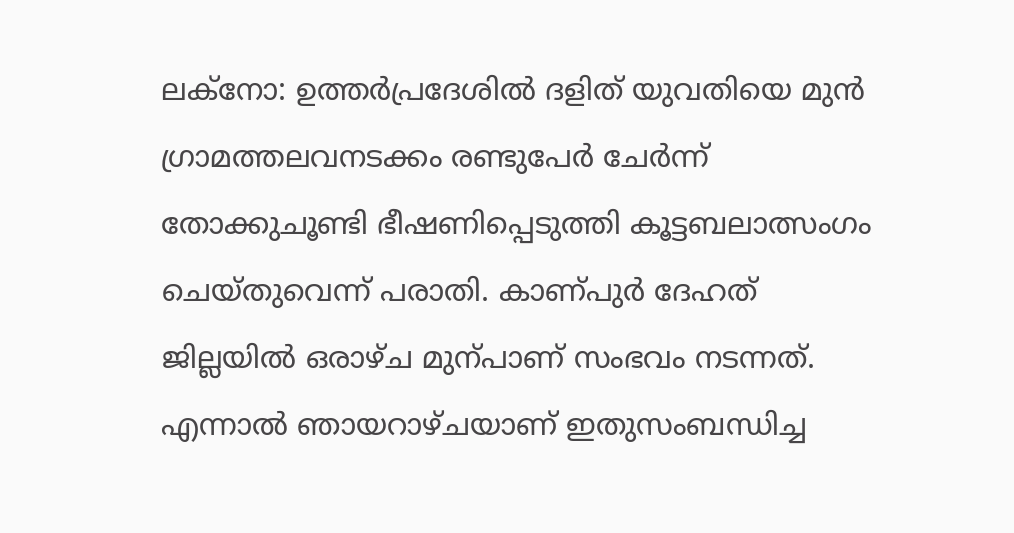ലക്നോ: ഉത്തർപ്രദേശിൽ ദളിത് യുവതിയെ മുൻ ഗ്രാമത്തലവനടക്കം രണ്ടുപേർ ചേർന്ന് തോക്കുചൂണ്ടി ഭീഷണിപ്പെടുത്തി കൂട്ടബലാത്സംഗം ചെയ്തുവെന്ന് പരാതി. കാണ്പുർ ദേഹത് ജില്ലയിൽ ഒരാഴ്ച മുന്പാണ് സംഭവം നടന്നത്.
എന്നാൽ ഞായറാഴ്ചയാണ് ഇതുസംബന്ധിച്ച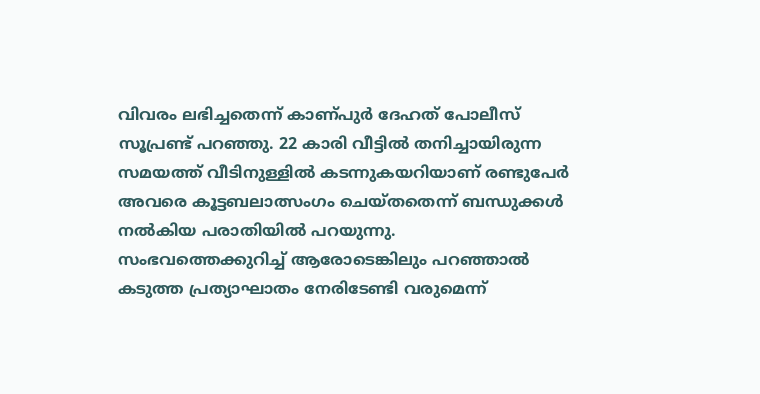വിവരം ലഭിച്ചതെന്ന് കാണ്പുർ ദേഹത് പോലീസ് സൂപ്രണ്ട് പറഞ്ഞു. 22 കാരി വീട്ടിൽ തനിച്ചായിരുന്ന സമയത്ത് വീടിനുള്ളിൽ കടന്നുകയറിയാണ് രണ്ടുപേർ അവരെ കൂട്ടബലാത്സംഗം ചെയ്തതെന്ന് ബന്ധുക്കൾ നൽകിയ പരാതിയിൽ പറയുന്നു.
സംഭവത്തെക്കുറിച്ച് ആരോടെങ്കിലും പറഞ്ഞാൽ കടുത്ത പ്രത്യാഘാതം നേരിടേണ്ടി വരുമെന്ന്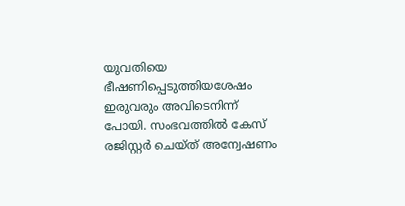യുവതിയെ ഭീഷണിപ്പെടുത്തിയശേഷം ഇരുവരും അവിടെനിന്ന് പോയി. സംഭവത്തിൽ കേസ് രജിസ്റ്റർ ചെയ്ത് അന്വേഷണം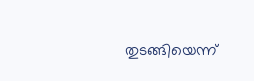തുടങ്ങിയെന്ന്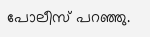പോലീസ് പറഞ്ഞു.